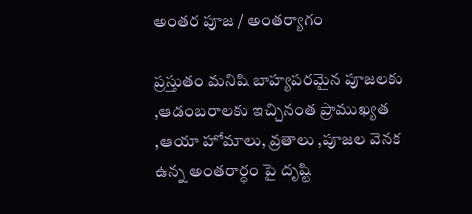అంతర పూజ / అంతర్యాగం

ప్రస్తుతం మనిషి బాహ్యపరమైన పూజలకు ,ఆడంబరాలకు ఇచ్చినంత ప్రాముఖ్యత ,ఆయా హోమాలు, వ్రతాలు ,పూజల వెనక ఉన్న అంతరార్ధం పై దృష్టి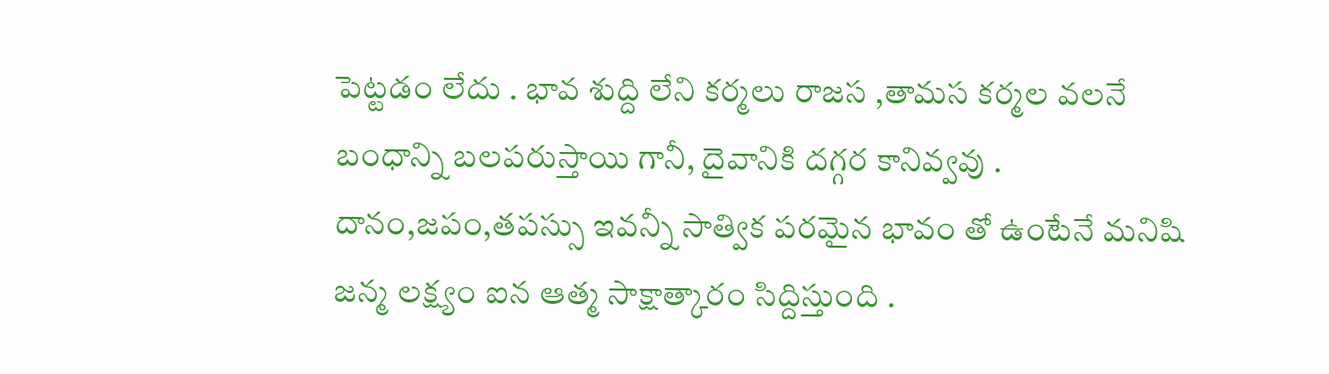పెట్టడం లేదు . భావ శుద్ది లేని కర్మలు రాజస ,తామస కర్మల వలనే బంధాన్ని బలపరుస్తాయి గానీ, దైవానికి దగ్గర కానివ్వవు . దానం,జపం,తపస్సు ఇవన్నీ సాత్విక పరమైన భావం తో ఉంటేనే మనిషి జన్మ లక్ష్యం ఐన ఆత్మ సాక్షాత్కారం సిద్దిస్తుంది .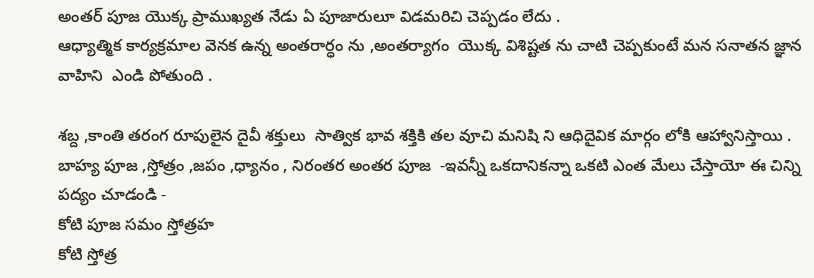అంతర్ పూజ యొక్క ప్రాముఖ్యత నేడు ఏ పూజారులూ విడమరిచి చెప్పడం లేదు .
ఆధ్యాత్మిక కార్యక్రమాల వెనక ఉన్న అంతరార్ధం ను ,అంతర్యాగం  యొక్క విశిష్టత ను చాటి చెప్పకుంటే మన సనాతన జ్ఞాన వాహిని  ఎండి పోతుంది .

శబ్ద ,కాంతి తరంగ రూపులైన దైవీ శక్తులు  సాత్విక భావ శక్తికి తల వూచి మనిషి ని ఆధిదైవిక మార్గం లోకి ఆహ్వానిస్తాయి .
బాహ్య పూజ ,స్తోత్రం ,జపం ,ధ్యానం , నిరంతర అంతర పూజ  -ఇవన్నీ ఒకదానికన్నా ఒకటి ఎంత మేలు చేస్తాయో ఈ చిన్ని పద్యం చూడండి -
కోటి పూజ సమం స్తోత్రహ
కోటి స్తోత్ర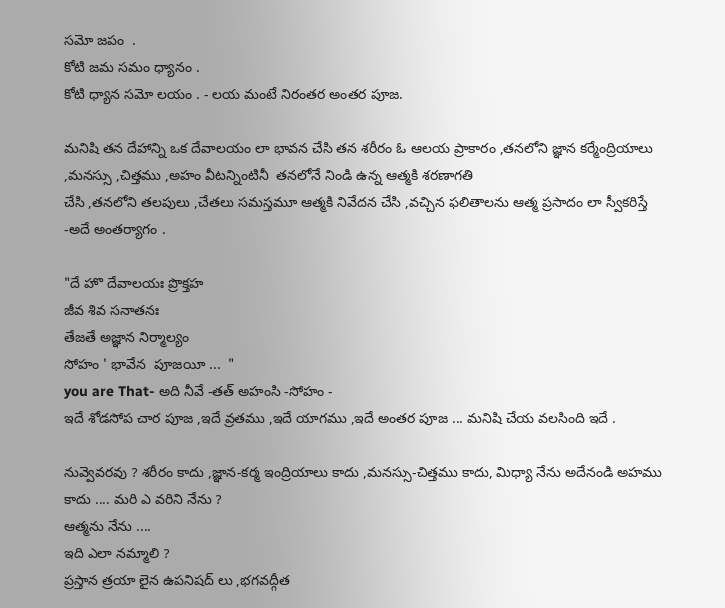సమో జపం  .
కోటి జమ సమం ధ్యానం .
కోటి ధ్యాన సమో లయం . - లయ మంటే నిరంతర అంతర పూజ.

మనిషి తన దేహాన్ని ఒక దేవాలయం లా భావన చేసి తన శరీరం ఓ ఆలయ ప్రాకారం ,తనలోని జ్ఞాన కర్మేంద్రియాలు ,మనస్సు ,చిత్తము ,అహం వీటన్నింటినీ  తనలోనే నిండి ఉన్న ఆత్మకి శరణాగతి
చేసి ,తనలోని తలపులు ,చేతలు సమస్తమూ ఆత్మకి నివేదన చేసి ,వచ్చిన ఫలితాలను ఆత్మ ప్రసాదం లా స్వీకరిస్తే -అదే అంతర్యాగం .

"దే హొ దేవాలయః ప్రొక్తహ
జీవ శివ సనాతనః
తేజతే అజ్ఞాన నిర్మాల్యం
సోహం ' భావేన  పూజయీ ...  "
you are That- అది నీవే -తత్ అహంసి -సోహం -
ఇదే శోడసోప చార పూజ ,ఇదే వ్రతము ,ఇదే యాగము ,ఇదే అంతర పూజ ... మనిషి చేయ వలసింది ఇదే .

నువ్వెవరవు ? శరీరం కాదు ,జ్ఞాన-కర్మ ఇంద్రియాలు కాదు ,మనస్సు-చిత్తము కాదు, మిధ్యా నేను అదేనండి అహము కాదు .... మరి ఎ వరిని నేను ?
ఆత్మను నేను ....
ఇది ఎలా నమ్మాలి ?
ప్రస్తాన త్రయా లైన ఉపనిషద్ లు ,భగవద్గీత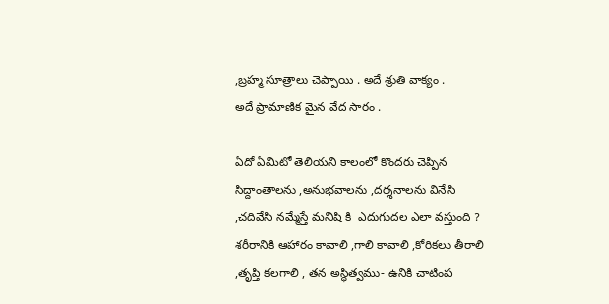,బ్రహ్మ సూత్రాలు చెప్పాయి . అదే శ్రుతి వాక్యం .
అదే ప్రామాణిక మైన వేద సారం .

ఏదో ఏమిటో తెలియని కాలంలో కొందరు చెప్పిన సిద్దాంతాలను ,అనుభవాలను ,దర్శనాలను వినేసి ,చదివేసి నమ్మేస్తే మనిషి కి  ఎదుగుదల ఎలా వస్తుంది ?
శరీరానికి ఆహారం కావాలి ,గాలి కావాలి ,కోరికలు తీరాలి ,తృప్తి కలగాలి , తన అస్థిత్వము- ఉనికి చాటింప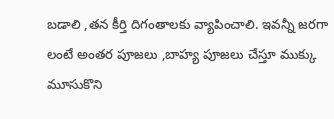బడాలి ,తన కీర్తి దిగంతాలకు వ్యాపించాలి. ఇవన్నీ జరగా లంటే అంతర పూజలు ,బాహ్య పూజలు చేస్తూ ముక్కు మూసుకొని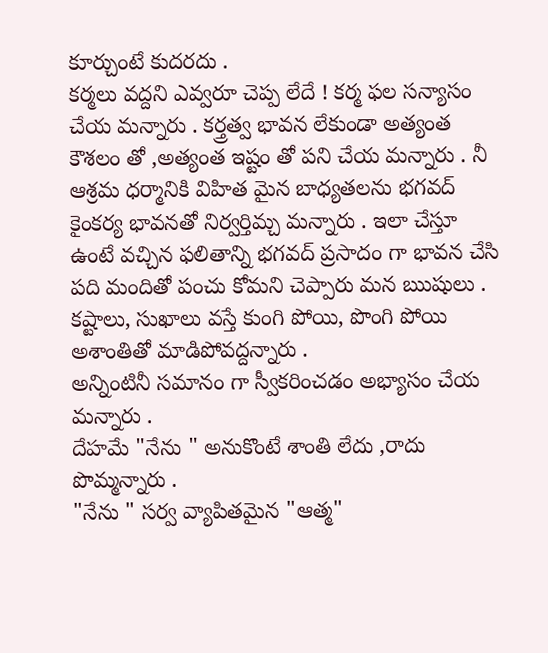కూర్చుంటే కుదరదు .
కర్మలు వద్దని ఎవ్వరూ చెప్ప లేదే ! కర్మ ఫల సన్యాసం చేయ మన్నారు . కర్త్రత్వ భావన లేకుండా అత్యంత కౌశలం తో ,అత్యంత ఇష్టం తో పని చేయ మన్నారు . నీ ఆశ్రమ ధర్మానికి విహిత మైన బాధ్యతలను భగవద్ కైంకర్య భావనతో నిర్వర్తిమ్చ మన్నారు . ఇలా చేస్తూ ఉంటే వచ్చిన ఫలితాన్ని భగవద్ ప్రసాదం గా భావన చేసి పది మందితో పంచు కోమని చెప్పారు మన ఋషులు .
కష్టాలు, సుఖాలు వస్తే కుంగి పోయి, పొంగి పోయి అశాంతితో మాడిపోవద్దన్నారు .
అన్నింటినీ సమానం గా స్వీకరించడం అభ్యాసం చేయ మన్నారు .
దేహమే "నేను " అనుకొంటే శాంతి లేదు ,రాదు పొమ్మన్నారు .
"నేను " సర్వ వ్యాపితమైన "ఆత్మ"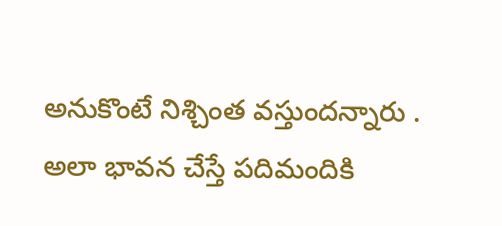అనుకొంటే నిశ్చింత వస్తుందన్నారు . అలా భావన చేస్తే పదిమందికి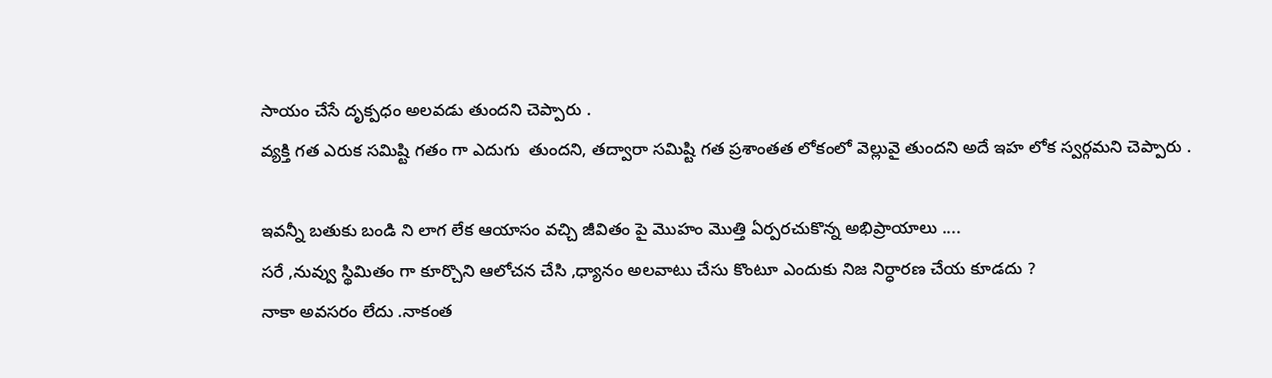సాయం చేసే దృక్పధం అలవడు తుందని చెప్పారు .
వ్యక్తి గత ఎరుక సమిష్టి గతం గా ఎదుగు  తుందని, తద్వారా సమిష్టి గత ప్రశాంతత లోకంలో వెల్లువై తుందని అదే ఇహ లోక స్వర్గమని చెప్పారు .

ఇవన్నీ బతుకు బండి ని లాగ లేక ఆయాసం వచ్చి జీవితం పై మొహం మొత్తి ఏర్పరచుకొన్న అభిప్రాయాలు ....
సరే ,నువ్వు స్థిమితం గా కూర్చొని ఆలోచన చేసి ,ధ్యానం అలవాటు చేసు కొంటూ ఎందుకు నిజ నిర్ధారణ చేయ కూడదు ?
నాకా అవసరం లేదు .నాకంత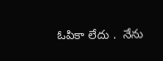ఓపికా లేదు .  నేను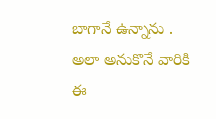బాగానే ఉన్నాను .
అలా అనుకొనే వారికి ఈ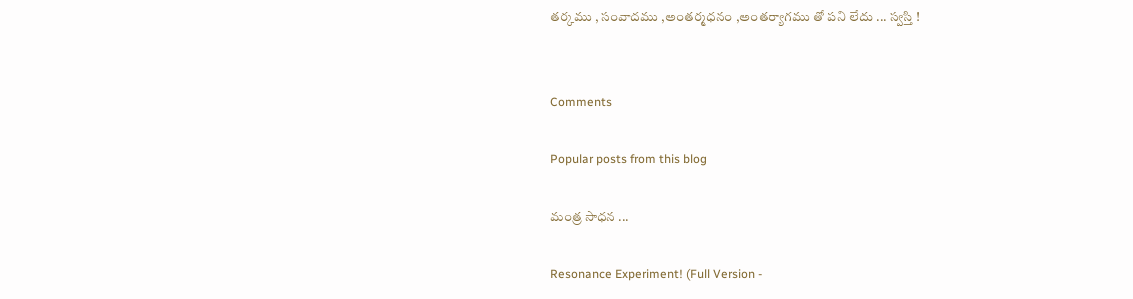తర్కము , సంవాదము ,అంతర్మధనం ,అంతర్యాగము తో పని లేదు ... స్వస్తి !


Comments

Popular posts from this blog

మంత్ర సాధన ...

Resonance Experiment! (Full Version -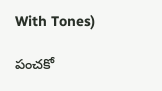With Tones)

పంచకో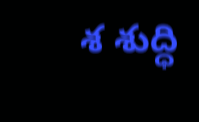శ శుద్ధి